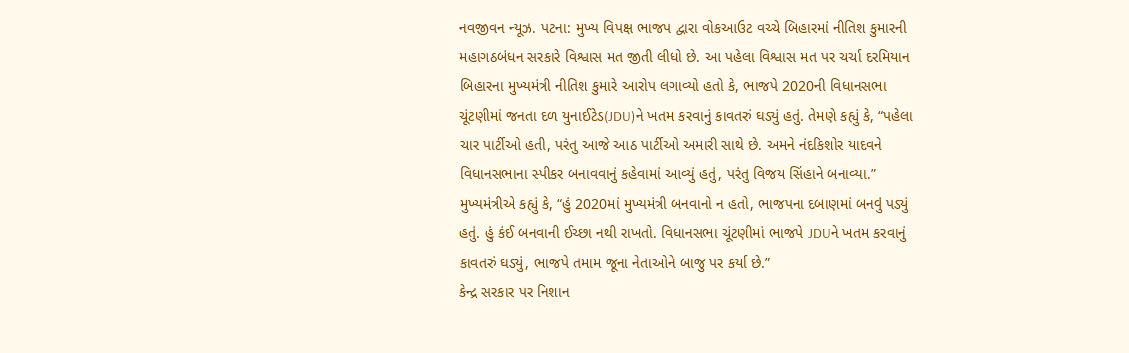નવજીવન ન્યૂઝ. પટના: મુખ્ય વિપક્ષ ભાજપ દ્વારા વોકઆઉટ વચ્ચે બિહારમાં નીતિશ કુમારની મહાગઠબંધન સરકારે વિશ્વાસ મત જીતી લીધો છે. આ પહેલા વિશ્વાસ મત પર ચર્ચા દરમિયાન બિહારના મુખ્યમંત્રી નીતિશ કુમારે આરોપ લગાવ્યો હતો કે, ભાજપે 2020ની વિધાનસભા ચૂંટણીમાં જનતા દળ યુનાઈટેડ(JDU)ને ખતમ કરવાનું કાવતરું ઘડ્યું હતું. તેમણે કહ્યું કે, “પહેલા ચાર પાર્ટીઓ હતી, પરંતુ આજે આઠ પાર્ટીઓ અમારી સાથે છે. અમને નંદકિશોર યાદવને વિધાનસભાના સ્પીકર બનાવવાનું કહેવામાં આવ્યું હતું, પરંતુ વિજય સિંહાને બનાવ્યા.” મુખ્યમંત્રીએ કહ્યું કે, “હું 2020માં મુખ્યમંત્રી બનવાનો ન હતો, ભાજપના દબાણમાં બનવું પડ્યું હતું. હું કંઈ બનવાની ઈચ્છા નથી રાખતો. વિધાનસભા ચૂંટણીમાં ભાજપે JDUને ખતમ કરવાનું કાવતરું ઘડ્યું, ભાજપે તમામ જૂના નેતાઓને બાજુ પર કર્યા છે.”
કેન્દ્ર સરકાર પર નિશાન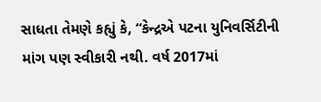સાધતા તેમણે કહ્યું કે, “કેન્દ્રએ પટના યુનિવર્સિટીની માંગ પણ સ્વીકારી નથી. વર્ષ 2017માં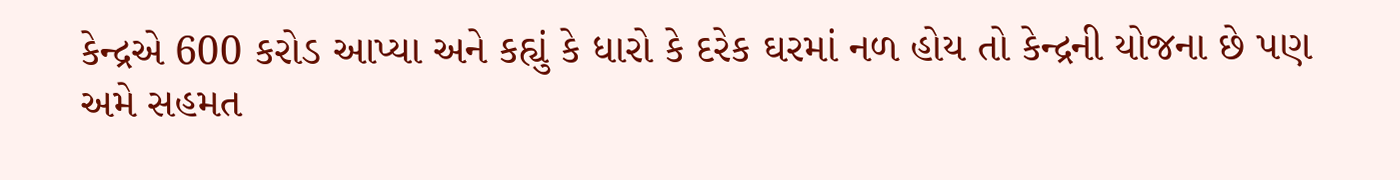કેન્દ્રએ 600 કરોડ આપ્યા અને કહ્યું કે ધારો કે દરેક ઘરમાં નળ હોય તો કેન્દ્રની યોજના છે પણ અમે સહમત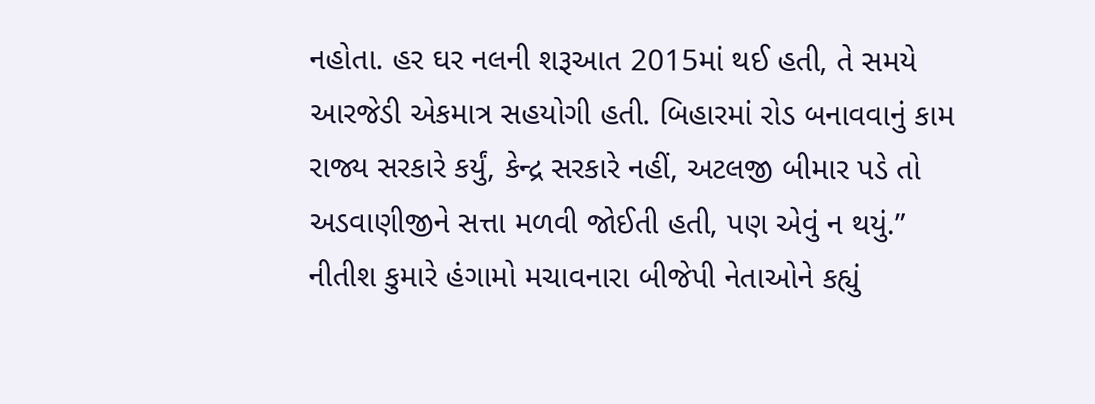નહોતા. હર ઘર નલની શરૂઆત 2015માં થઈ હતી, તે સમયે આરજેડી એકમાત્ર સહયોગી હતી. બિહારમાં રોડ બનાવવાનું કામ રાજ્ય સરકારે કર્યું, કેન્દ્ર સરકારે નહીં, અટલજી બીમાર પડે તો અડવાણીજીને સત્તા મળવી જોઈતી હતી, પણ એવું ન થયું.”
નીતીશ કુમારે હંગામો મચાવનારા બીજેપી નેતાઓને કહ્યું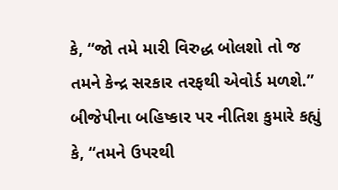કે, “જો તમે મારી વિરુદ્ધ બોલશો તો જ તમને કેન્દ્ર સરકાર તરફથી એવોર્ડ મળશે.” બીજેપીના બહિષ્કાર પર નીતિશ કુમારે કહ્યું કે, “તમને ઉપરથી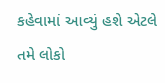કહેવામાં આવ્યું હશે એટલે તમે લોકો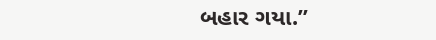બહાર ગયા.”